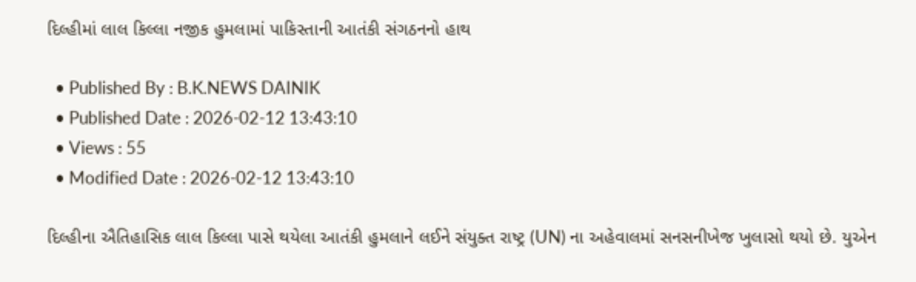દિલ્હીમાં લાલ કિલ્લા નજીક હુમલામાં પાકિસ્તાની આતંકી સંગઠનનો હાથ

  • Published By : B.K.NEWS DAINIK
  • Published Date : 2026-02-12 13:43:10
  • Views : 55
  • Modified Date : 2026-02-12 13:43:10

દિલ્હીના ઐતિહાસિક લાલ કિલ્લા પાસે થયેલા આતંકી હુમલાને લઈને સંયુક્ત રાષ્ટ્ર (UN) ના અહેવાલમાં સનસનીખેજ ખુલાસો થયો છે. યુએન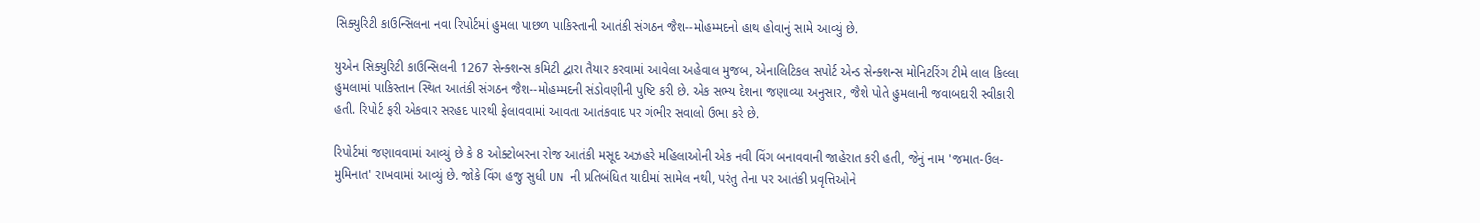સિક્યુરિટી કાઉન્સિલના નવા રિપોર્ટમાં હુમલા પાછળ પાકિસ્તાની આતંકી સંગઠન જૈશ--મોહમ્મદનો હાથ હોવાનું સામે આવ્યું છે.

યુએન સિક્યુરિટી કાઉન્સિલની 1267 સેન્ક્શન્સ કમિટી દ્વારા તૈયાર કરવામાં આવેલા અહેવાલ મુજબ, એનાલિટિકલ સપોર્ટ એન્ડ સેન્ક્શન્સ મોનિટરિંગ ટીમે લાલ કિલ્લા હુમલામાં પાકિસ્તાન સ્થિત આતંકી સંગઠન જૈશ--મોહમ્મદની સંડોવણીની પુષ્ટિ કરી છે. એક સભ્ય દેશના જણાવ્યા અનુસાર, જૈશે પોતે હુમલાની જવાબદારી સ્વીકારી હતી. રિપોર્ટ ફરી એકવાર સરહદ પારથી ફેલાવવામાં આવતા આતંકવાદ પર ગંભીર સવાલો ઉભા કરે છે.

રિપોર્ટમાં જણાવવામાં આવ્યું છે કે 8 ઓક્ટોબરના રોજ આતંકી મસૂદ અઝહરે મહિલાઓની એક નવી વિંગ બનાવવાની જાહેરાત કરી હતી, જેનું નામ 'જમાત-ઉલ-મુમિનાત' રાખવામાં આવ્યું છે. જોકે વિંગ હજુ સુધી UN ની પ્રતિબંધિત યાદીમાં સામેલ નથી, પરંતુ તેના પર આતંકી પ્રવૃત્તિઓને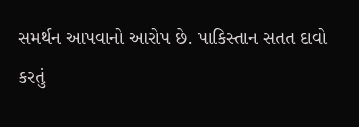સમર્થન આપવાનો આરોપ છે. પાકિસ્તાન સતત દાવો કરતું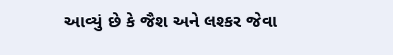આવ્યું છે કે જૈશ અને લશ્કર જેવા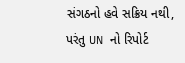સંગઠનો હવે સક્રિય નથી, પરંતુ UN નો રિપોર્ટ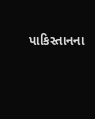પાકિસ્તાનના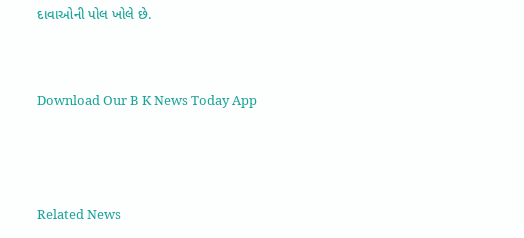દાવાઓની પોલ ખોલે છે.


Download Our B K News Today App



Related News